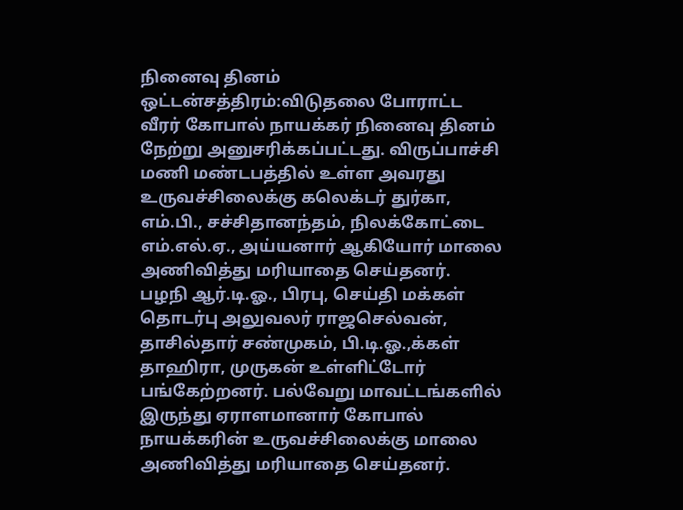நினைவு தினம்
ஒட்டன்சத்திரம்:விடுதலை போராட்ட வீரர் கோபால் நாயக்கர் நினைவு தினம் நேற்று அனுசரிக்கப்பட்டது. விருப்பாச்சி மணி மண்டபத்தில் உள்ள அவரது உருவச்சிலைக்கு கலெக்டர் துர்கா, எம்.பி., சச்சிதானந்தம், நிலக்கோட்டை எம்.எல்.ஏ., அய்யனார் ஆகியோர் மாலை அணிவித்து மரியாதை செய்தனர்.
பழநி ஆர்.டி.ஓ., பிரபு, செய்தி மக்கள் தொடர்பு அலுவலர் ராஜசெல்வன், தாசில்தார் சண்முகம், பி.டி.ஓ.,க்கள் தாஹிரா, முருகன் உள்ளிட்டோர் பங்கேற்றனர். பல்வேறு மாவட்டங்களில் இருந்து ஏராளமானார் கோபால் நாயக்கரின் உருவச்சிலைக்கு மாலை அணிவித்து மரியாதை செய்தனர்.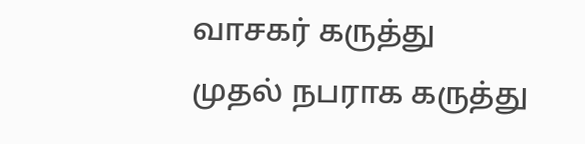வாசகர் கருத்து
முதல் நபராக கருத்து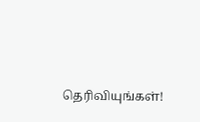தெரிவியுங்கள்!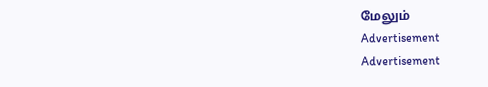மேலும்
Advertisement
Advertisement